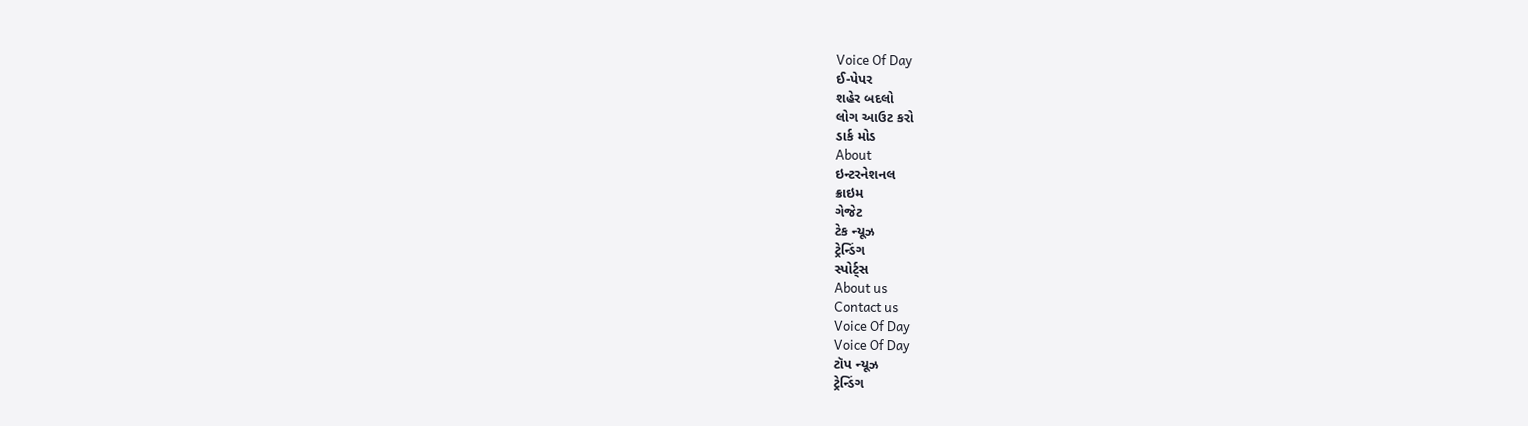Voice Of Day
ઈ-પેપર
શહેર બદલો
લોગ આઉટ કરો
ડાર્ક મોડ
About
ઇન્ટરનેશનલ
ક્રાઇમ
ગેજેટ
ટેક ન્યૂઝ
ટ્રેન્ડિંગ
સ્પોર્ટ્સ
About us
Contact us
Voice Of Day
Voice Of Day
ટૉપ ન્યૂઝ
ટ્રેન્ડિંગ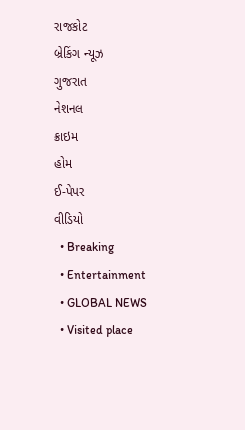રાજકોટ
બ્રેકિંગ ન્યૂઝ
ગુજરાત
નેશનલ
ક્રાઇમ
હોમ
ઈ-પેપર
વીડિયો
  • Breaking
  • Entertainment
  • GLOBAL NEWS
  • Visited place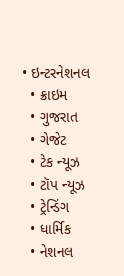• ઇન્ટરનેશનલ
  • ક્રાઇમ
  • ગુજરાત
  • ગેજેટ
  • ટેક ન્યૂઝ
  • ટૉપ ન્યૂઝ
  • ટ્રેન્ડિંગ
  • ધાર્મિક
  • નેશનલ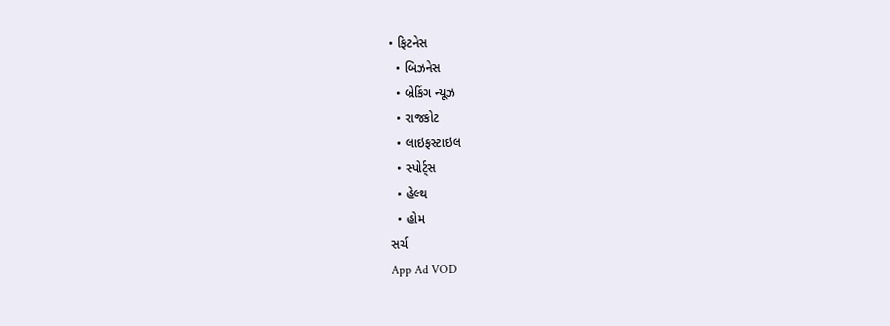• ફિટનેસ
  • બિઝનેસ
  • બ્રેકિંગ ન્યૂઝ
  • રાજકોટ
  • લાઇફસ્ટાઇલ
  • સ્પોર્ટ્સ
  • હેલ્થ
  • હોમ
સર્ચ
App Ad VOD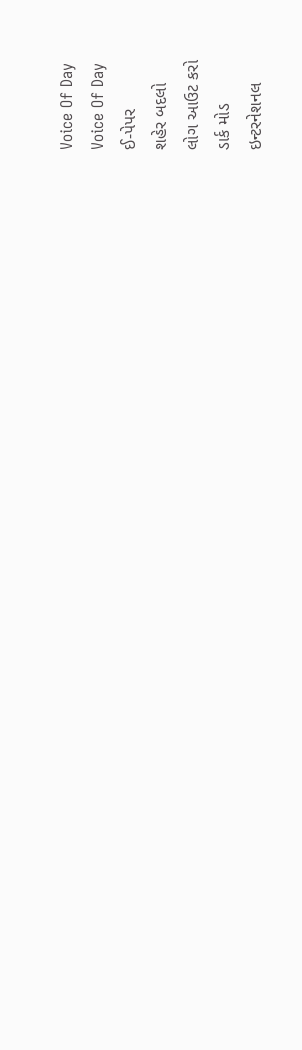Voice Of Day
Voice Of Day
ઈ-પેપર
શહેર બદલો
લોગ આઉટ કરો
ડાર્ક મોડ
ઇન્ટરનેશનલ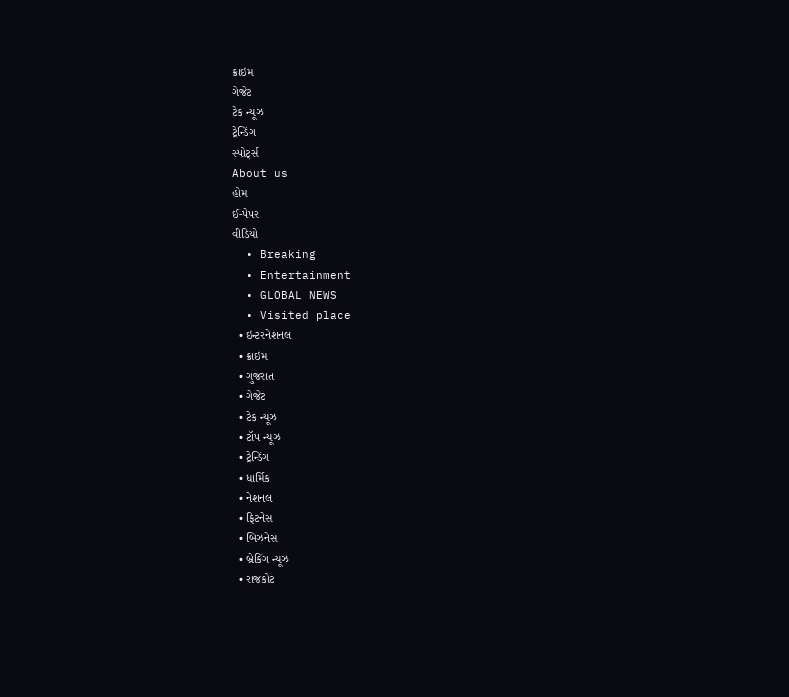ક્રાઇમ
ગેજેટ
ટેક ન્યૂઝ
ટ્રેન્ડિંગ
સ્પોર્ટ્સ
About us
હોમ
ઈ-પેપર
વીડિયો
  • Breaking
  • Entertainment
  • GLOBAL NEWS
  • Visited place
  • ઇન્ટરનેશનલ
  • ક્રાઇમ
  • ગુજરાત
  • ગેજેટ
  • ટેક ન્યૂઝ
  • ટૉપ ન્યૂઝ
  • ટ્રેન્ડિંગ
  • ધાર્મિક
  • નેશનલ
  • ફિટનેસ
  • બિઝનેસ
  • બ્રેકિંગ ન્યૂઝ
  • રાજકોટ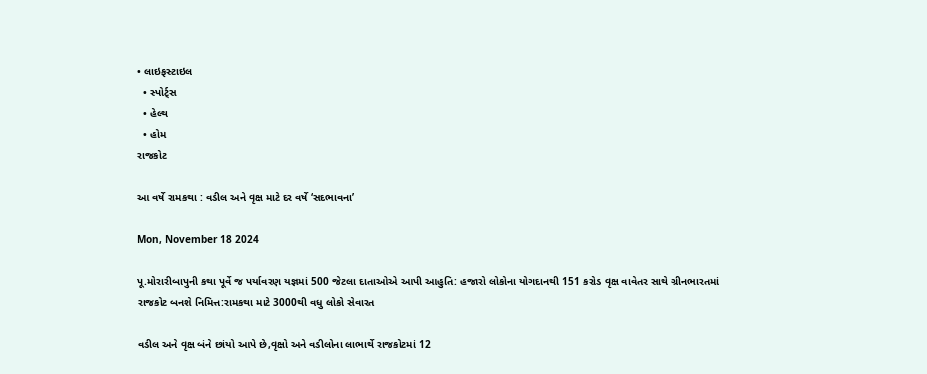• લાઇફસ્ટાઇલ
  • સ્પોર્ટ્સ
  • હેલ્થ
  • હોમ
રાજકોટ

આ વર્ષે રામકથા : વડીલ અને વૃક્ષ માટે દર વર્ષે ‘સદભાવના’

Mon, November 18 2024

પૂ.મોરારીબાપુની કથા પૂર્વે જ પર્યાવરણ યજ્ઞમાં 500 જેટલા દાતાઓએ આપી આહુતિ: હજારો લોકોના યોગદાનથી 151 કરોડ વૃક્ષ વાવેતર સાથે ગ્રીનભારતમાં રાજકોટ બનશે નિમિત્ત:રામકથા માટે 3000થી વધુ લોકો સેવારત

વડીલ અને વૃક્ષ બંને છાંયો આપે છે,વૃક્ષો અને વડીલોના લાભાર્થે રાજકોટમાં 12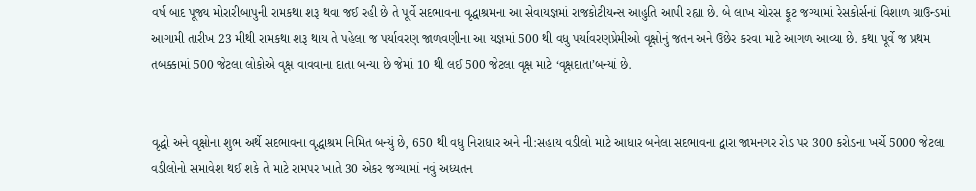વર્ષ બાદ પૂજ્ય મોરારીબાપુની રામકથા શરૂ થવા જઈ રહી છે તે પૂર્વે સદભાવના વૃદ્ધાશ્રમના આ સેવાયજ્ઞમાં રાજકોટીયન્સ આહુતિ આપી રહ્યા છે. બે લાખ ચોરસ ફૂટ જગ્યામાં રેસકોર્સનાં વિશાળ ગ્રાઉન્ડમાં આગામી તારીખ 23 મીથી રામકથા શરૂ થાય તે પહેલા જ પર્યાવરણ જાળવણીના આ યજ્ઞમાં 500 થી વધુ પર્યાવરણપ્રેમીઓ વૃક્ષોનું જતન અને ઉછેર કરવા માટે આગળ આવ્યા છે. કથા પૂર્વે જ પ્રથમ તબક્કામાં 500 જેટલા લોકોએ વૃક્ષ વાવવાના દાતા બન્યા છે જેમાં 10 થી લઈ 500 જેટલા વૃક્ષ માટે ‘વૃક્ષદાતા’બન્યાં છે.


વૃદ્ધો અને વૃક્ષોના શુભ અર્થે સદભાવના વૃદ્ધાશ્રમ નિમિત બન્યું છે, 650 થી વધુ નિરાધાર અને ની:સહાય વડીલો માટે આધાર બનેલા સદભાવના દ્વારા જામનગર રોડ પર 300 કરોડના ખર્ચે 5000 જેટલા વડીલોનો સમાવેશ થઈ શકે તે માટે રામપર ખાતે 30 એકર જગ્યામાં નવું અધ્યતન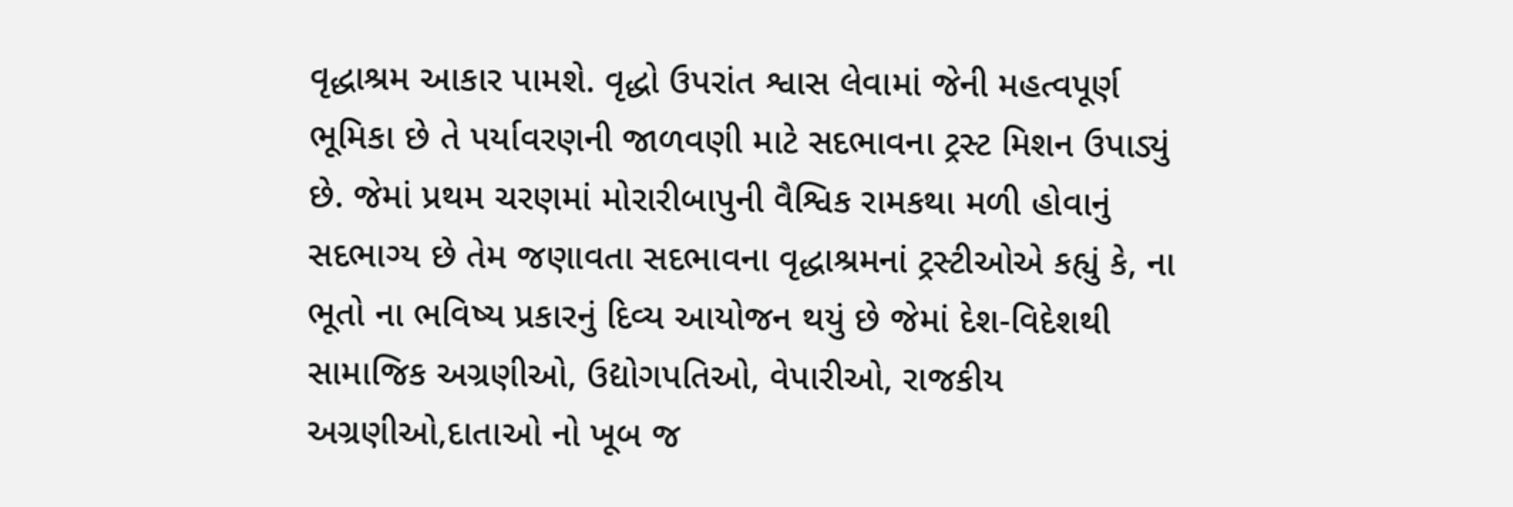વૃદ્ધાશ્રમ આકાર પામશે. વૃદ્ધો ઉપરાંત શ્વાસ લેવામાં જેની મહત્વપૂર્ણ ભૂમિકા છે તે પર્યાવરણની જાળવણી માટે સદભાવના ટ્રસ્ટ મિશન ઉપાડ્યું છે. જેમાં પ્રથમ ચરણમાં મોરારીબાપુની વૈશ્વિક રામકથા મળી હોવાનું સદભાગ્ય છે તેમ જણાવતા સદભાવના વૃદ્ધાશ્રમનાં ટ્રસ્ટીઓએ કહ્યું કે, ના ભૂતો ના ભવિષ્ય પ્રકારનું દિવ્ય આયોજન થયું છે જેમાં દેશ-વિદેશથી સામાજિક અગ્રણીઓ, ઉદ્યોગપતિઓ, વેપારીઓ, રાજકીય અગ્રણીઓ,દાતાઓ નો ખૂબ જ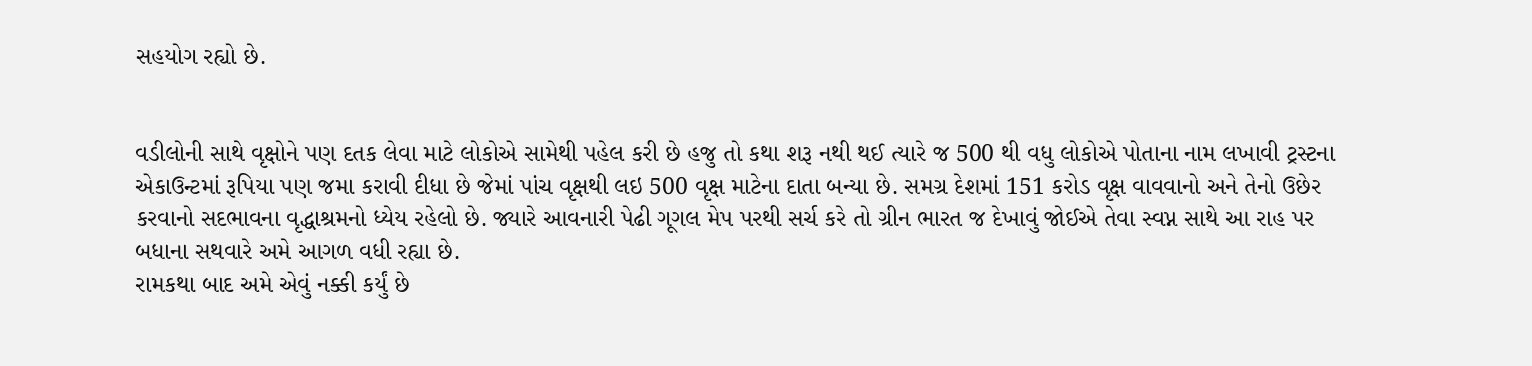સહયોગ રહ્યો છે.


વડીલોની સાથે વૃક્ષોને પણ દતક લેવા માટે લોકોએ સામેથી પહેલ કરી છે હજુ તો કથા શરૂ નથી થઈ ત્યારે જ 500 થી વધુ લોકોએ પોતાના નામ લખાવી ટ્રસ્ટના એકાઉન્ટમાં રૂપિયા પણ જમા કરાવી દીધા છે જેમાં પાંચ વૃક્ષથી લઇ 500 વૃક્ષ માટેના દાતા બન્યા છે. સમગ્ર દેશમાં 151 કરોડ વૃક્ષ વાવવાનો અને તેનો ઉછેર કરવાનો સદભાવના વૃદ્ધાશ્રમનો ધ્યેય રહેલો છે. જ્યારે આવનારી પેઢી ગૂગલ મેપ પરથી સર્ચ કરે તો ગ્રીન ભારત જ દેખાવું જોઈએ તેવા સ્વપ્ન સાથે આ રાહ પર બધાના સથવારે અમે આગળ વધી રહ્યા છે.
રામકથા બાદ અમે એવું નક્કી કર્યું છે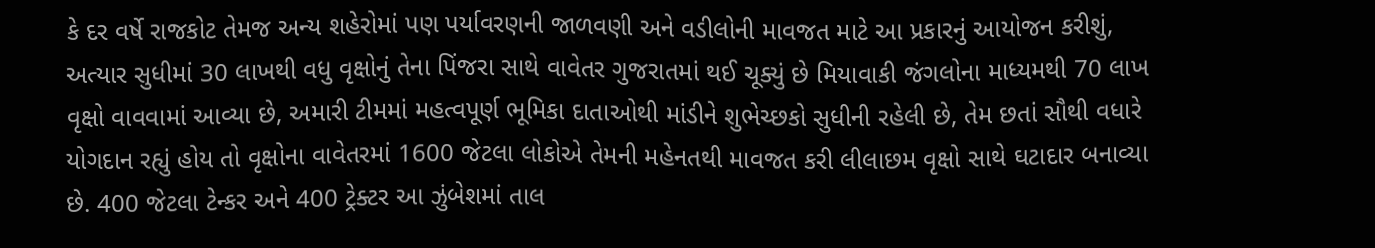કે દર વર્ષે રાજકોટ તેમજ અન્ય શહેરોમાં પણ પર્યાવરણની જાળવણી અને વડીલોની માવજત માટે આ પ્રકારનું આયોજન કરીશું, અત્યાર સુધીમાં 30 લાખથી વધુ વૃક્ષોનું તેના પિંજરા સાથે વાવેતર ગુજરાતમાં થઈ ચૂક્યું છે મિયાવાકી જંગલોના માધ્યમથી 70 લાખ વૃક્ષો વાવવામાં આવ્યા છે, અમારી ટીમમાં મહત્વપૂર્ણ ભૂમિકા દાતાઓથી માંડીને શુભેચ્છકો સુધીની રહેલી છે, તેમ છતાં સૌથી વધારે યોગદાન રહ્યું હોય તો વૃક્ષોના વાવેતરમાં 1600 જેટલા લોકોએ તેમની મહેનતથી માવજત કરી લીલાછમ વૃક્ષો સાથે ઘટાદાર બનાવ્યા છે. 400 જેટલા ટેન્કર અને 400 ટ્રેક્ટર આ ઝુંબેશમાં તાલ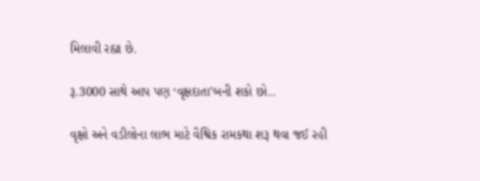મિલાવી રહ્યા છે.

રૂ.3000 સાથે આપ પણ ‘વૃક્ષદાતા’બની શકો છો..

વૃક્ષો અને વડીલોના લાભ માટે વૈશ્વિક રામકથા શરૂ થવા જઈ રહી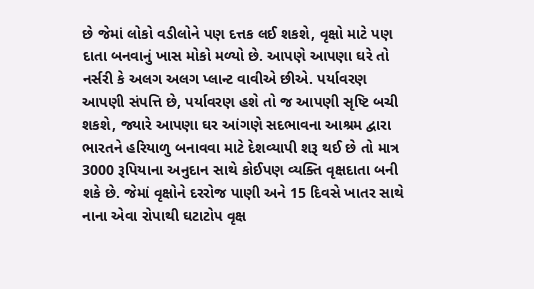છે જેમાં લોકો વડીલોને પણ દત્તક લઈ શકશે, વૃક્ષો માટે પણ દાતા બનવાનું ખાસ મોકો મળ્યો છે. આપણે આપણા ઘરે તો નર્સરી કે અલગ અલગ પ્લાન્ટ વાવીએ છીએ. પર્યાવરણ આપણી સંપત્તિ છે, પર્યાવરણ હશે તો જ આપણી સૃષ્ટિ બચી શકશે, જ્યારે આપણા ઘર આંગણે સદભાવના આશ્રમ દ્વારા ભારતને હરિયાળુ બનાવવા માટે દેશવ્યાપી શરૂ થઈ છે તો માત્ર 3000 રૂપિયાના અનુદાન સાથે કોઈપણ વ્યક્તિ વૃક્ષદાતા બની શકે છે. જેમાં વૃક્ષોને દરરોજ પાણી અને 15 દિવસે ખાતર સાથે નાના એવા રોપાથી ઘટાટોપ વૃક્ષ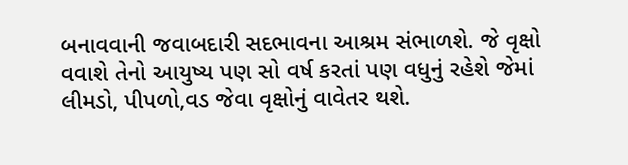બનાવવાની જવાબદારી સદભાવના આશ્રમ સંભાળશે. જે વૃક્ષો વવાશે તેનો આયુષ્ય પણ સો વર્ષ કરતાં પણ વધુનું રહેશે જેમાં લીમડો, પીપળો,વડ જેવા વૃક્ષોનું વાવેતર થશે.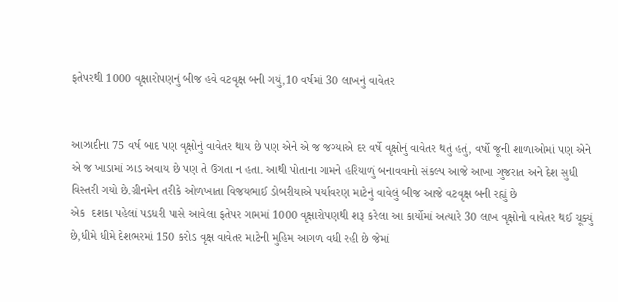ફતેપરથી 1000 વૃક્ષારોપણનું બીજ હવે વટવૃક્ષ બની ગયું,10 વર્ષમાં 30 લાખનું વાવેતર


આઝાદીના 75 વર્ષ બાદ પણ વૃક્ષોનું વાવેતર થાય છે પણ એને એ જ જગ્યાએ દર વર્ષે વૃક્ષોનું વાવેતર થતું હતું, વર્ષો જૂની શાળાઓમાં પણ એને એ જ ખાડામાં ઝાડ અવાય છે પણ તે ઉગતા ન હતા. આથી પોતાના ગામને હરિયાળું બનાવવાનો સંકલ્પ આજે આખા ગુજરાત અને દેશ સુધી વિસ્તરી ગયો છે.ગ્રીનમેન તરીકે ઓળખાતા વિજયભાઈ ડોબરીયાએ પર્યાવરણ માટેનું વાવેલું બીજ આજે વટવૃક્ષ બની રહ્યું છે
એક  દશકા પહેલાં પડધરી પાસે આવેલા ફતેપર ગામમાં 1000 વૃક્ષારોપણથી શરૂ કરેલા આ કાર્યોમાં અત્યારે 30 લાખ વૃક્ષોનો વાવેતર થઈ ચૂક્યું છે,ધીમે ધીમે દેશભરમાં 150 કરોડ વૃક્ષ વાવેતર માટેની મુહિમ આગળ વધી રહી છે જેમાં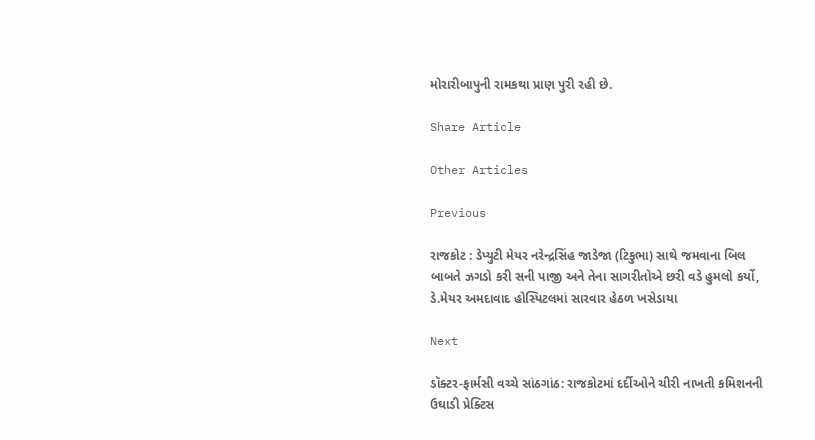મોરારીબાપુની રામકથા પ્રાણ પુરી રહી છે.

Share Article

Other Articles

Previous

રાજકોટ : ડેપ્યુટી મેયર નરેન્દ્રસિંહ જાડેજા (ટિકુભા) સાથે જમવાના બિલ બાબતે ઝગડો કરી સની પાજી અને તેના સાગરીતોએ છરી વડે હુમલો કર્યો, ડે.મેયર અમદાવાદ હોસ્પિટલમાં સારવાર હેઠળ ખસેડાયા

Next

ડૉક્ટર-ફાર્મસી વચ્ચે સાંઠગાંઠ: રાજકોટમાં દર્દીઓને ચીરી નાખતી કમિશનની ઉઘાડી પ્રેક્ટિસ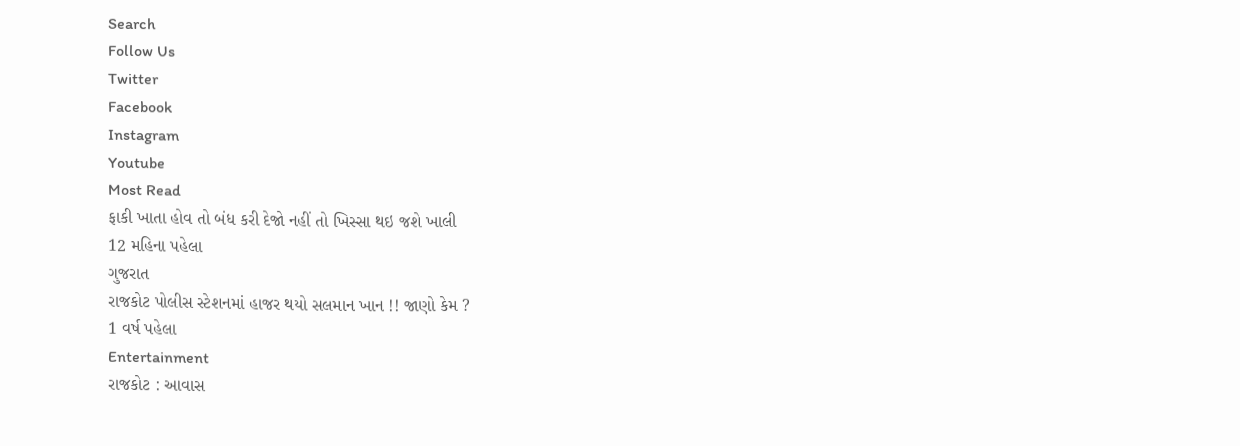Search
Follow Us
Twitter
Facebook
Instagram
Youtube
Most Read
ફાકી ખાતા હોવ તો બંધ કરી દેજો નહીં તો ખિસ્સા થઇ જશે ખાલી
12 મહિના પહેલા
ગુજરાત
રાજકોટ પોલીસ સ્ટેશનમાં હાજર થયો સલમાન ખાન !! જાણો કેમ ?
1 વર્ષ પહેલા
Entertainment
રાજકોટ : આવાસ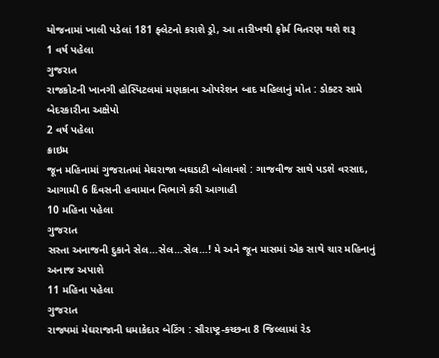યોજનામાં ખાલી પડેલાં 181 ફ્લેટનો કરાશે ડ્રો, આ તારીખથી ફોર્મ વિતરણ થશે શરૂ
1 વર્ષ પહેલા
ગુજરાત
રાજકોટની ખાનગી હોસ્પિટલમાં મણકાના ઓપરેશન બાદ મહિલાનું મોત : ડોક્ટર સામે બેદરકારીના અક્ષેપો
2 વર્ષ પહેલા
ક્રાઇમ
જૂન મહિનામાં ગુજરાતમાં મેઘરાજા બઘડાટી બોલાવશે : ગાજવીજ સાથે પડશે વરસાદ, આગામી 6 દિવસની હવામાન વિભાગે કરી આગાહી
10 મહિના પહેલા
ગુજરાત
સસ્તા અનાજની દુકાને સેલ…સેલ…સેલ…! મે અને જૂન માસમાં એક સાથે ચાર મહિનાનું અનાજ અપાશે
11 મહિના પહેલા
ગુજરાત
રાજ્યમાં મેઘરાજાની ધમાકેદાર બેટિંગ : સૌરાષ્ટ્ર-કચ્છના 8 જિલ્લામાં રેડ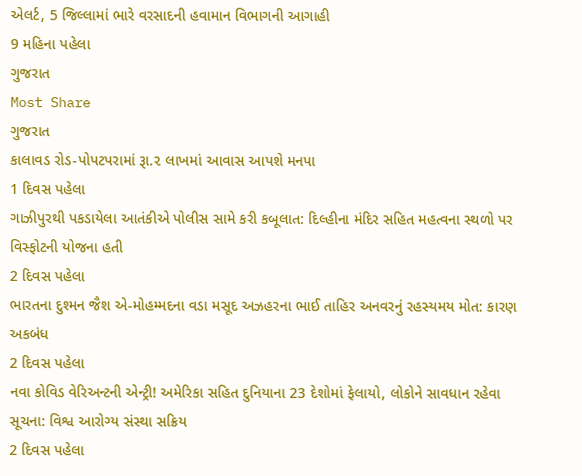એલર્ટ, 5 જિલ્લામાં ભારે વરસાદની હવામાન વિભાગની આગાહી
9 મહિના પહેલા
ગુજરાત
Most Share
ગુજરાત
કાલાવડ રોડ-પોપટપરામાં રૂા.૨ લાખમાં આવાસ આપશે મનપા
1 દિવસ પહેલા
ગાઝીપુરથી પકડાયેલા આતંકીએ પોલીસ સામે કરી કબૂલાત: દિલ્હીના મંદિર સહિત મહત્વના સ્થળો પર વિસ્ફોટની યોજના હતી
2 દિવસ પહેલા
ભારતના દુશ્મન જૈશ એ-મોહમ્મદના વડા મસૂદ અઝહરના ભાઈ તાહિર અનવરનું રહસ્યમય મોત: કારણ અકબંધ
2 દિવસ પહેલા
નવા કોવિડ વેરિઅન્ટની એન્ટ્રી! અમેરિકા સહિત દુનિયાના 23 દેશોમાં ફેલાયો, લોકોને સાવધાન રહેવા સૂચના: વિશ્વ આરોગ્ય સંસ્થા સક્રિય
2 દિવસ પહેલા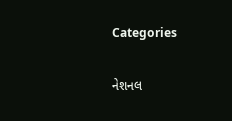Categories

નેશનલ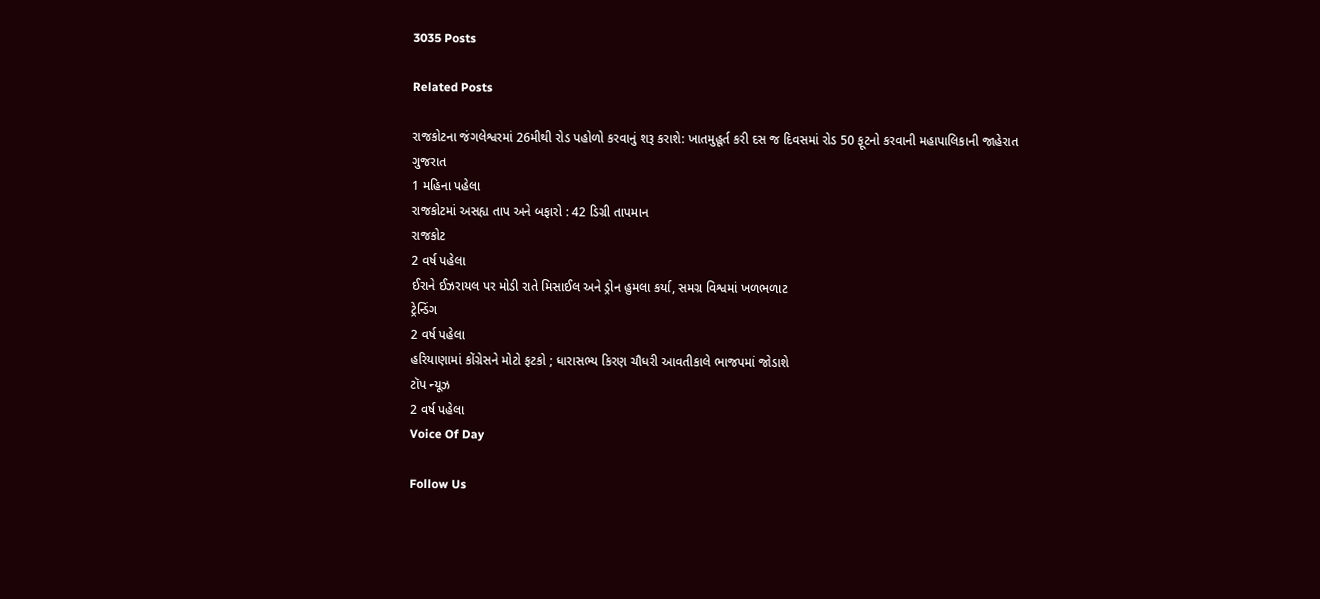3035 Posts

Related Posts

રાજકોટના જંગલેશ્વરમાં 26મીથી રોડ પહોળો કરવાનું શરૂ કરાશે: ખાતમુહૂર્ત કરી દસ જ દિવસમાં રોડ 50 ફૂટનો કરવાની મહાપાલિકાની જાહેરાત
ગુજરાત
1 મહિના પહેલા
રાજકોટમાં અસહ્ય તાપ અને બફારો : 42 ડિગ્રી તાપમાન
રાજકોટ
2 વર્ષ પહેલા
ઈરાને ઈઝરાયલ પર મોડી રાતે મિસાઈલ અને ડ્રોન હુમલા કર્યા, સમગ્ર વિશ્વમાં ખળભળાટ
ટ્રેન્ડિંગ
2 વર્ષ પહેલા
હરિયાણામાં કોંગ્રેસને મોટો ફટકો ; ધારાસભ્ય કિરણ ચૌધરી આવતીકાલે ભાજપમાં જોડાશે
ટૉપ ન્યૂઝ
2 વર્ષ પહેલા
Voice Of Day

Follow Us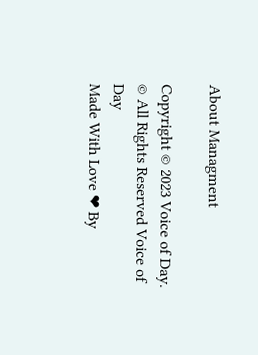About Managment

Copyright © 2023 Voice of Day.
© All Rights Reserved Voice of Day
Made With Love ❤ By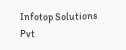Infotop Solutions Pvt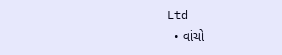Ltd
  • વાંચો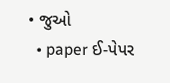• જુઓ
  • paper ઈ-પેપર